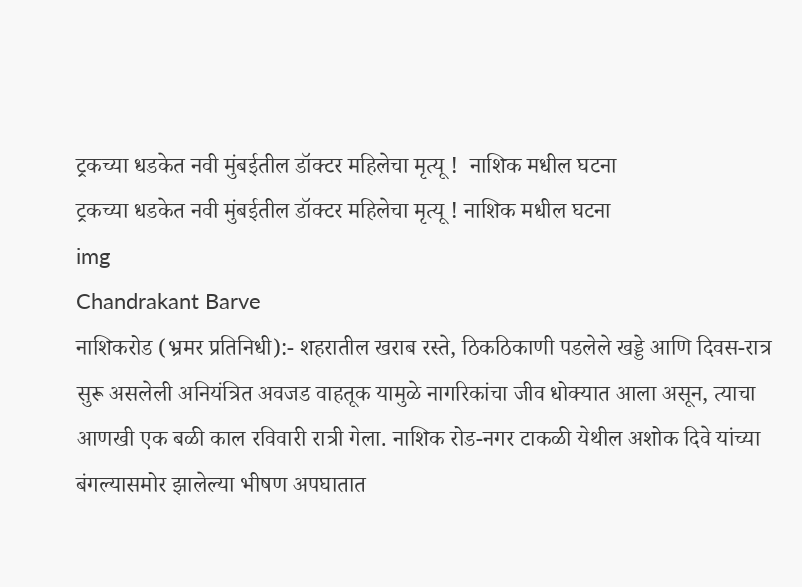ट्रकच्या धडकेत नवी मुंबईतील डॉक्टर महिलेचा मृत्यू !  नाशिक मधील घटना
ट्रकच्या धडकेत नवी मुंबईतील डॉक्टर महिलेचा मृत्यू ! नाशिक मधील घटना
img
Chandrakant Barve
नाशिकरोड (भ्रमर प्रतिनिधी):- शहरातील खराब रस्ते, ठिकठिकाणी पडलेले खड्डे आणि दिवस-रात्र सुरू असलेली अनियंत्रित अवजड वाहतूक यामुळे नागरिकांचा जीव धोक्यात आला असून, त्याचा आणखी एक बळी काल रविवारी रात्री गेला. नाशिक रोड-नगर टाकळी येथील अशोक दिवे यांच्या बंगल्यासमोर झालेल्या भीषण अपघातात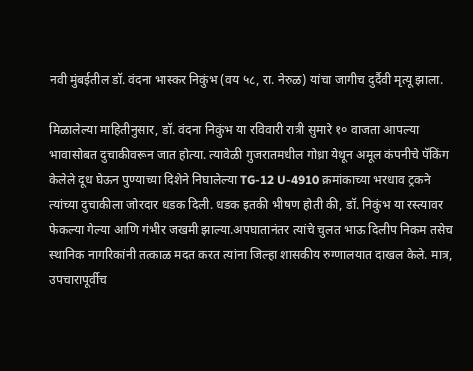नवी मुंबईतील डॉ. वंदना भास्कर निकुंभ (वय ५८, रा. नेरुळ) यांचा जागीच दुर्दैवी मृत्यू झाला.

मिळालेल्या माहितीनुसार, डॉ. वंदना निकुंभ या रविवारी रात्री सुमारे १० वाजता आपल्या भावासोबत दुचाकीवरून जात होत्या. त्यावेळी गुजरातमधील गोध्रा येथून अमूल कंपनीचे पॅकिंग केलेले दूध घेऊन पुण्याच्या दिशेने निघालेल्या TG-12 U-4910 क्रमांकाच्या भरधाव ट्रकने त्यांच्या दुचाकीला जोरदार धडक दिली. धडक इतकी भीषण होती की, डॉ. निकुंभ या रस्त्यावर फेकल्या गेल्या आणि गंभीर जखमी झाल्या.अपघातानंतर त्यांचे चुलत भाऊ दिलीप निकम तसेच स्थानिक नागरिकांनी तत्काळ मदत करत त्यांना जिल्हा शासकीय रुग्णालयात दाखल केले. मात्र, उपचारापूर्वीच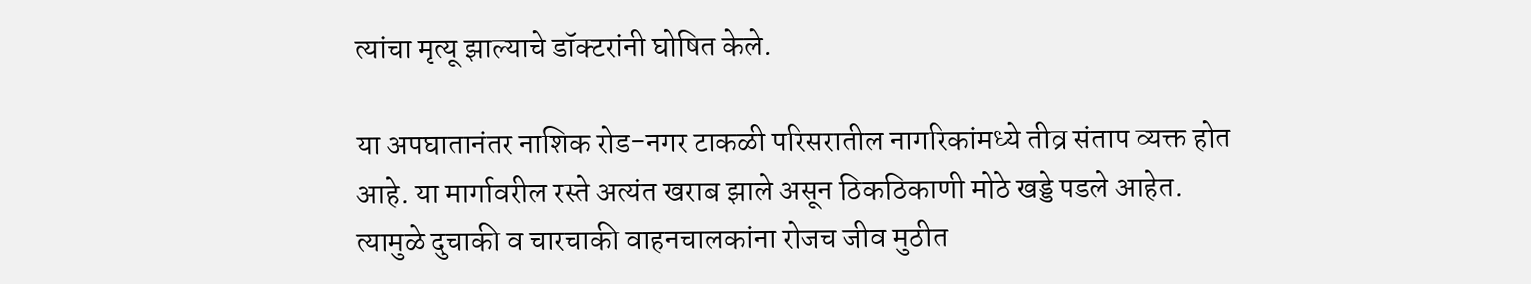त्यांचा मृत्यू झाल्याचे डॉक्टरांनी घोषित केले.

या अपघातानंतर नाशिक रोड-नगर टाकळी परिसरातील नागरिकांमध्ये तीव्र संताप व्यक्त होत आहे. या मार्गावरील रस्ते अत्यंत खराब झाले असून ठिकठिकाणी मोठे खड्डे पडले आहेत. त्यामुळे दुचाकी व चारचाकी वाहनचालकांना रोजच जीव मुठीत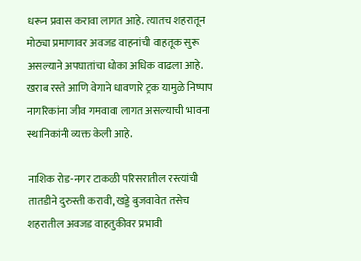धरून प्रवास करावा लागत आहे. त्यातच शहरातून मोठ्या प्रमाणावर अवजड वाहनांची वाहतूक सुरू असल्याने अपघातांचा धोका अधिक वाढला आहे. खराब रस्ते आणि वेगाने धावणारे ट्रक यामुळे निष्पाप नागरिकांना जीव गमवावा लागत असल्याची भावना स्थानिकांनी व्यक्त केली आहे.

नाशिक रोड-नगर टाकळी परिसरातील रस्त्यांची तातडीने दुरुस्ती करावी, खड्डे बुजवावेत तसेच शहरातील अवजड वाहतुकीवर प्रभावी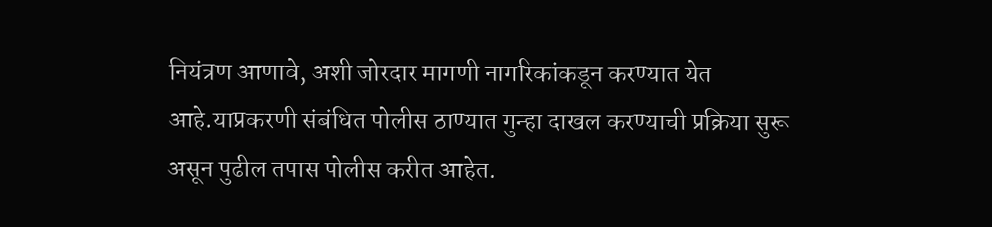नियंत्रण आणावे, अशी जोरदार मागणी नागरिकांकडून करण्यात येत आहे.याप्रकरणी संबंधित पोलीस ठाण्यात गुन्हा दाखल करण्याची प्रक्रिया सुरू असून पुढील तपास पोलीस करीत आहेत.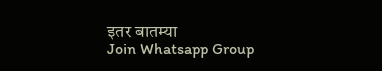इतर बातम्या
Join Whatsapp Group